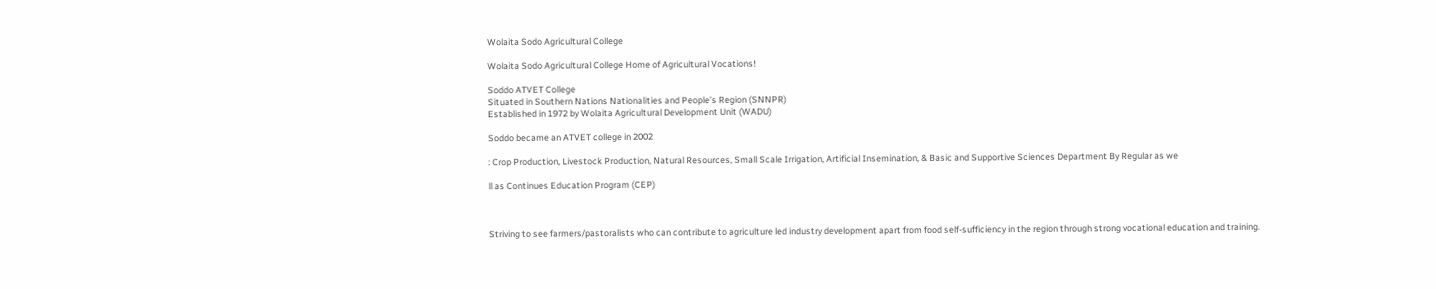Wolaita Sodo Agricultural College

Wolaita Sodo Agricultural College Home of Agricultural Vocations!

Soddo ATVET College
Situated in Southern Nations Nationalities and People’s Region (SNNPR)
Established in 1972 by Wolaita Agricultural Development Unit (WADU)

Soddo became an ATVET college in 2002

: Crop Production, Livestock Production, Natural Resources, Small Scale Irrigation, Artificial Insemination, & Basic and Supportive Sciences Department By Regular as we

ll as Continues Education Program (CEP)



Striving to see farmers/pastoralists who can contribute to agriculture led industry development apart from food self-sufficiency in the region through strong vocational education and training.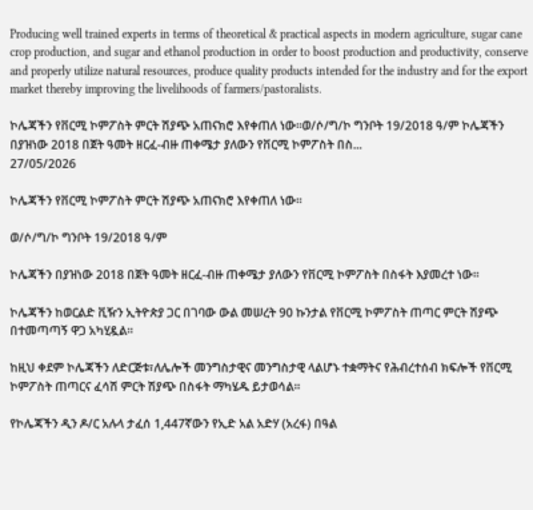Producing well trained experts in terms of theoretical & practical aspects in modern agriculture, sugar cane crop production, and sugar and ethanol production in order to boost production and productivity, conserve and properly utilize natural resources, produce quality products intended for the industry and for the export market thereby improving the livelihoods of farmers/pastoralists.

ኮሌጃችን የቨርሚ ኮምፖስት ምርት ሽያጭ አጠናክሮ እየቀጠለ ነው።ወ/ሶ/ግ/ኮ ግንቦት 19/2018 ዓ/ም ኮሌጃችን በያዝነው 2018 በጀት ዓመት ዘርፈ-ብዙ ጠቀሜታ ያለውን የቨርሚ ኮምፖስት በስ...
27/05/2026

ኮሌጃችን የቨርሚ ኮምፖስት ምርት ሽያጭ አጠናክሮ እየቀጠለ ነው።

ወ/ሶ/ግ/ኮ ግንቦት 19/2018 ዓ/ም

ኮሌጃችን በያዝነው 2018 በጀት ዓመት ዘርፈ-ብዙ ጠቀሜታ ያለውን የቨርሚ ኮምፖስት በስፋት እያመረተ ነው።

ኮሌጃችን ከወርልድ ቪዥን ኢትዮጵያ ጋር በገባው ውል መሠረት 90 ኩንታል የቨርሚ ኮምፖስት ጠጣር ምርት ሽያጭ በተመጣጣኝ ዋጋ አካሂዷል።

ከዚህ ቀደም ኮሌጃችን ለድርጅቱ፣ለሌሎች መንግስታዊና መንግስታዊ ላልሆኑ ተቋማትና የሕብረተሰብ ክፍሎች የቨርሚ ኮምፖስት ጠጣርና ፈሳሽ ምርት ሽያጭ በስፋት ማካሄዱ ይታወሳል።

የኮሌጃችን ዲን ዶ/ር አሉላ ታፈሰ 1,447ኛውን የኢድ አል አድሃ (አረፋ) በዓል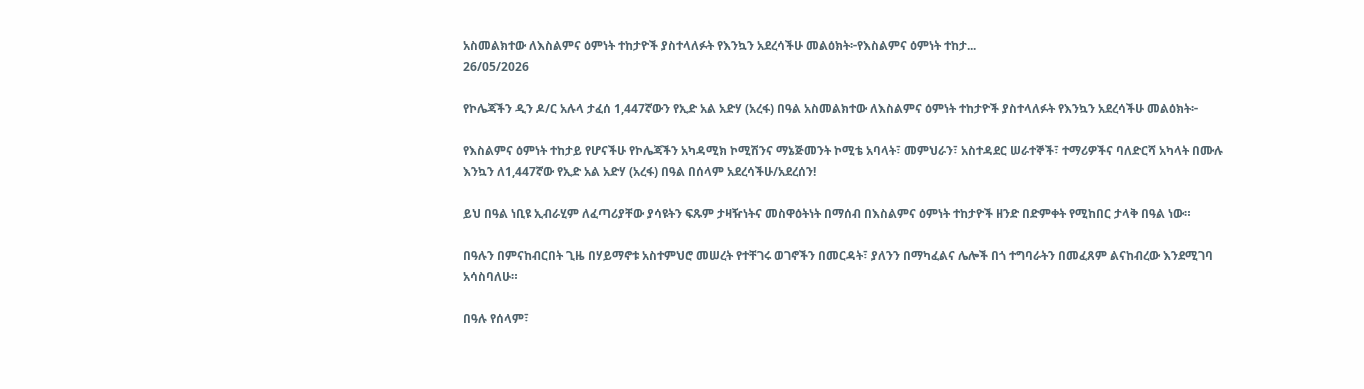አስመልክተው ለእስልምና ዕምነት ተከታዮች ያስተላለፉት የእንኳን አደረሳችሁ መልዕክት፦የእስልምና ዕምነት ተከታ...
26/05/2026

የኮሌጃችን ዲን ዶ/ር አሉላ ታፈሰ 1,447ኛውን የኢድ አል አድሃ (አረፋ) በዓል አስመልክተው ለእስልምና ዕምነት ተከታዮች ያስተላለፉት የእንኳን አደረሳችሁ መልዕክት፦

የእስልምና ዕምነት ተከታይ የሆናችሁ የኮሌጃችን አካዳሚክ ኮሚሽንና ማኔጅመንት ኮሚቴ አባላት፣ መምህራን፣ አስተዳደር ሠራተኞች፣ ተማሪዎችና ባለድርሻ አካላት በሙሉ እንኳን ለ1,447ኛው የኢድ አል አድሃ (አረፋ) በዓል በሰላም አደረሳችሁ/አደረሰን!

ይህ በዓል ነቢዩ ኢብራሂም ለፈጣሪያቸው ያሳዩትን ፍጹም ታዛዥነትና መስዋዕትነት በማሰብ በእስልምና ዕምነት ተከታዮች ዘንድ በድምቀት የሚከበር ታላቅ በዓል ነው።

በዓሉን በምናከብርበት ጊዜ በሃይማኖቱ አስተምህሮ መሠረት የተቸገሩ ወገኖችን በመርዳት፣ ያለንን በማካፈልና ሌሎች በጎ ተግባራትን በመፈጸም ልናከብረው እንደሚገባ አሳስባለሁ።

በዓሉ የሰላም፣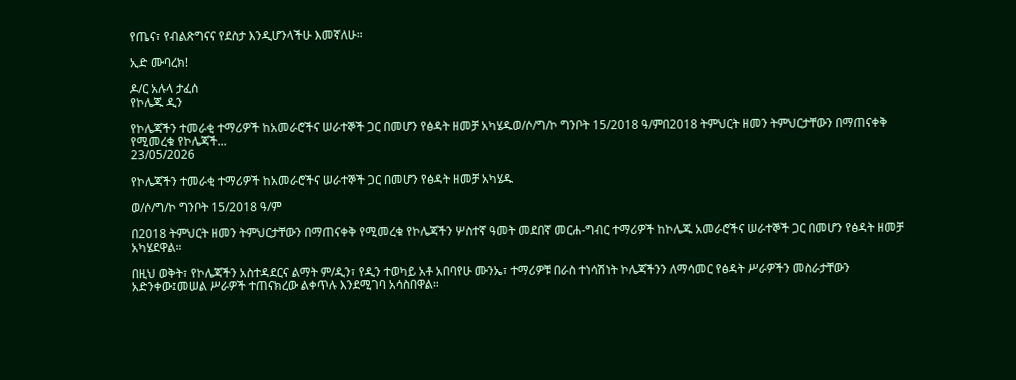የጤና፣ የብልጽግናና የደስታ እንዲሆንላችሁ እመኛለሁ።

ኢድ ሙባረክ!

ዶ/ር አሉላ ታፈሰ
የኮሌጁ ዲን

የኮሌጃችን ተመራቂ ተማሪዎች ከአመራሮችና ሠራተኞች ጋር በመሆን የፅዳት ዘመቻ አካሄዱወ/ሶ/ግ/ኮ ግንቦት 15/2018 ዓ/ምበ2018 ትምህርት ዘመን ትምህርታቸውን በማጠናቀቅ የሚመረቁ የኮሌጃች...
23/05/2026

የኮሌጃችን ተመራቂ ተማሪዎች ከአመራሮችና ሠራተኞች ጋር በመሆን የፅዳት ዘመቻ አካሄዱ

ወ/ሶ/ግ/ኮ ግንቦት 15/2018 ዓ/ም

በ2018 ትምህርት ዘመን ትምህርታቸውን በማጠናቀቅ የሚመረቁ የኮሌጃችን ሦስተኛ ዓመት መደበኛ መርሐ-ግብር ተማሪዎች ከኮሌጁ አመራሮችና ሠራተኞች ጋር በመሆን የፅዳት ዘመቻ አካሄደዋል።

በዚህ ወቅት፣ የኮሌጃችን አስተዳደርና ልማት ም/ዲን፣ የዲን ተወካይ አቶ አበባየሁ ሙንኤ፣ ተማሪዎቹ በራስ ተነሳሽነት ኮሌጃችንን ለማሳመር የፅዳት ሥራዎችን መስራታቸውን አድንቀው፤መሠል ሥራዎች ተጠናክረው ልቀጥሉ እንደሚገባ አሳስበዋል።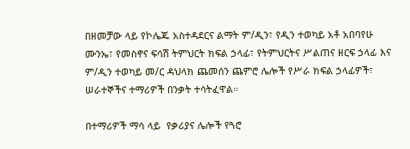በዘመቻው ላይ የኮሌጁ አስተዳደርና ልማት ም/ዲን፣ የዲን ተወካይ አቶ አበባየሁ ሙንኤ፣ የመስኖና ፍሳሽ ትምህርት ክፍል ኃላፊ፣ የትምህርትና ሥልጠና ዘርፍ ኃላፊ እና ም/ዲን ተወካይ መ/ር ዳህላክ ጨመሰን ጨምሮ ሌሎች የሥራ ክፍል ኃላፊዎች፣ ሠራተኞችና ተማሪዎች በንቃት ተሳትፈዋል።

በተማሪዎች ማሳ ላይ  የቃሪያና ሌሎች የጓሮ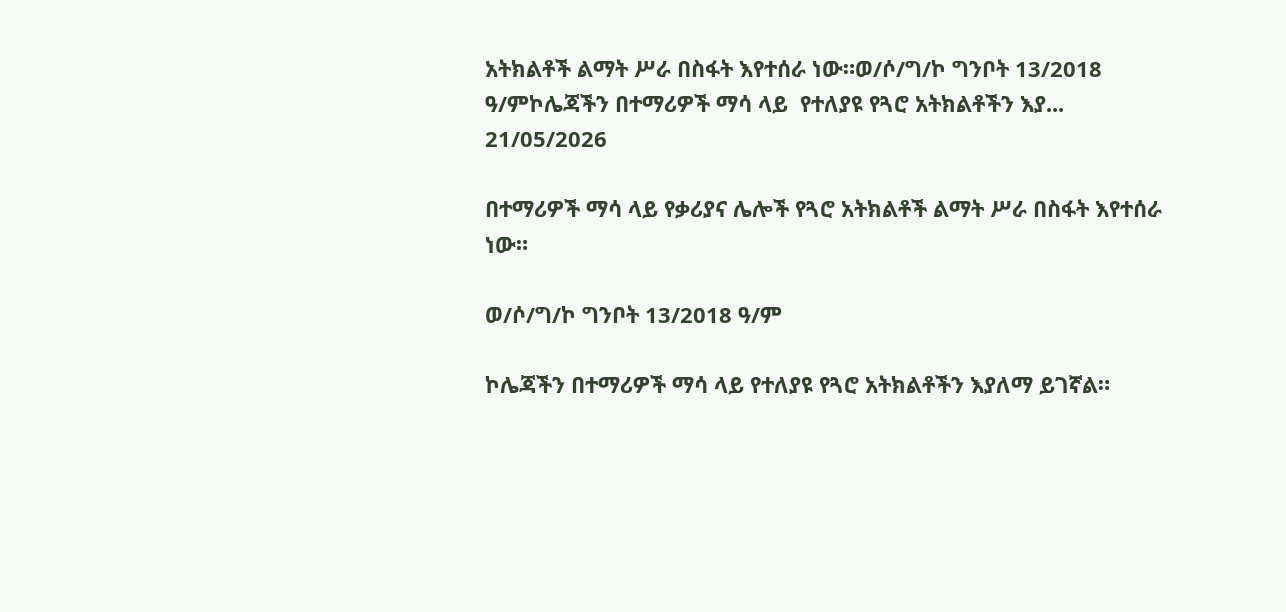አትክልቶች ልማት ሥራ በስፋት እየተሰራ ነው።ወ/ሶ/ግ/ኮ ግንቦት 13/2018 ዓ/ምኮሌጃችን በተማሪዎች ማሳ ላይ  የተለያዩ የጓሮ አትክልቶችን እያ...
21/05/2026

በተማሪዎች ማሳ ላይ የቃሪያና ሌሎች የጓሮ አትክልቶች ልማት ሥራ በስፋት እየተሰራ ነው።

ወ/ሶ/ግ/ኮ ግንቦት 13/2018 ዓ/ም

ኮሌጃችን በተማሪዎች ማሳ ላይ የተለያዩ የጓሮ አትክልቶችን እያለማ ይገኛል።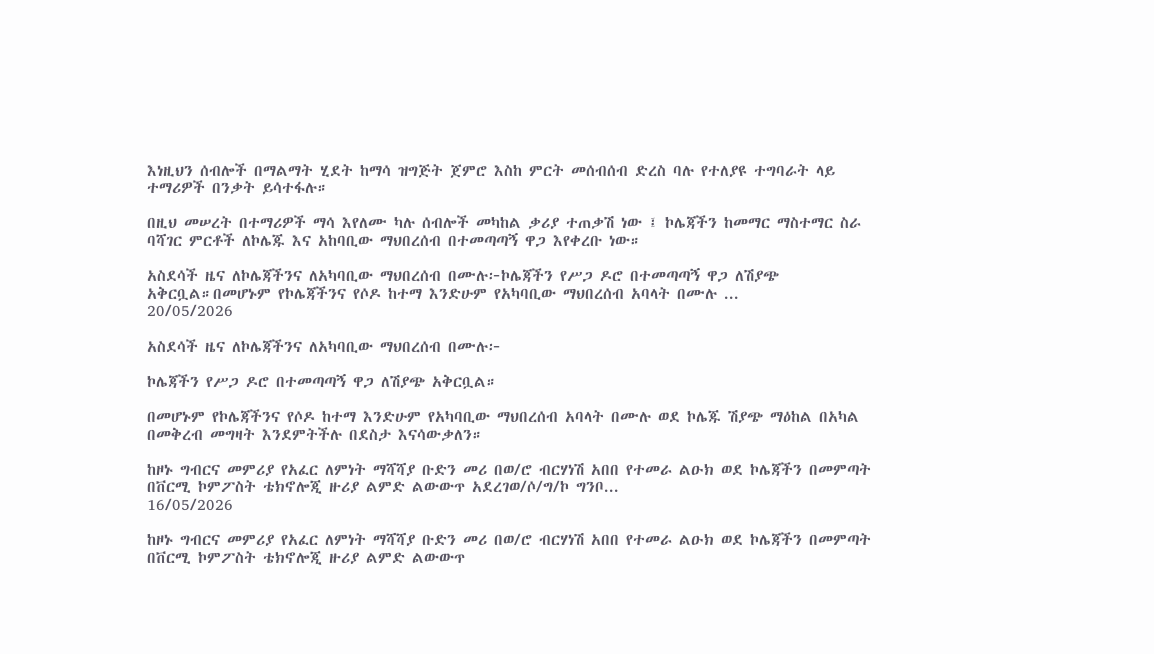እነዚህን ሰብሎች በማልማት ሂደት ከማሳ ዝግጅት ጀምሮ እስከ ምርት መሰብሰብ ድረስ ባሉ የተለያዩ ተግባራት ላይ ተማሪዎች በንቃት ይሳተፋሉ።

በዚህ መሠረት በተማሪዎች ማሳ እየለሙ ካሉ ሰብሎች መካከል ቃሪያ ተጠቃሽ ነው ፤ ኮሌጃችን ከመማር ማስተማር ስራ ባሻገር ምርቶች ለኮሌጁ እና አከባቢው ማህበረሰብ በተመጣጣኝ ዋጋ እየቀረቡ ነው።

አስደሳች ዜና ለኮሌጃችንና ለአካባቢው ማህበረሰብ በሙሉ፦ኮሌጃችን የሥጋ ዶሮ በተመጣጣኝ ዋጋ ለሽያጭ አቅርቧል።በመሆኑም የኮሌጃችንና የሶዶ ከተማ እንድሁም የአካባቢው ማህበረሰብ አባላት በሙሉ ...
20/05/2026

አስደሳች ዜና ለኮሌጃችንና ለአካባቢው ማህበረሰብ በሙሉ፦

ኮሌጃችን የሥጋ ዶሮ በተመጣጣኝ ዋጋ ለሽያጭ አቅርቧል።

በመሆኑም የኮሌጃችንና የሶዶ ከተማ እንድሁም የአካባቢው ማህበረሰብ አባላት በሙሉ ወደ ኮሌጁ ሽያጭ ማዕከል በአካል በመቅረብ መግዛት እንደምትችሉ በደስታ እናሳውቃለን።

ከዞኑ ግብርና መምሪያ የአፈር ለምነት ማሻሻያ ቡድን መሪ በወ/ሮ ብርሃነሽ አበበ የተመራ ልዑክ ወደ ኮሌጃችን በመምጣት በቨርሚ ኮምፖስት ቴክኖሎጂ ዙሪያ ልምድ ልውውጥ አደረገወ/ሶ/ግ/ኮ ግንቦ...
16/05/2026

ከዞኑ ግብርና መምሪያ የአፈር ለምነት ማሻሻያ ቡድን መሪ በወ/ሮ ብርሃነሽ አበበ የተመራ ልዑክ ወደ ኮሌጃችን በመምጣት በቨርሚ ኮምፖስት ቴክኖሎጂ ዙሪያ ልምድ ልውውጥ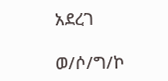አደረገ

ወ/ሶ/ግ/ኮ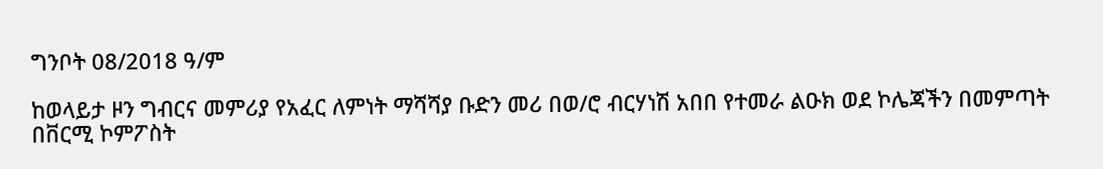ግንቦት 08/2018 ዓ/ም

ከወላይታ ዞን ግብርና መምሪያ የአፈር ለምነት ማሻሻያ ቡድን መሪ በወ/ሮ ብርሃነሽ አበበ የተመራ ልዑክ ወደ ኮሌጃችን በመምጣት በቨርሚ ኮምፖስት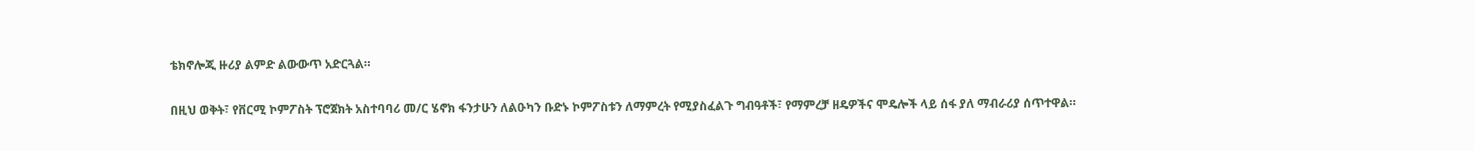ቴክኖሎጂ ዙሪያ ልምድ ልውውጥ አድርጓል።

በዚህ ወቅት፣ የቨርሚ ኮምፖስት ፕሮጀክት አስተባባሪ መ/ር ሄኖክ ፋንታሁን ለልዑካን ቡድኑ ኮምፖስቱን ለማምረት የሚያስፈልጉ ግብዓቶች፣ የማምረቻ ዘዴዎችና ሞዴሎች ላይ ሰፋ ያለ ማብራሪያ ሰጥተዋል።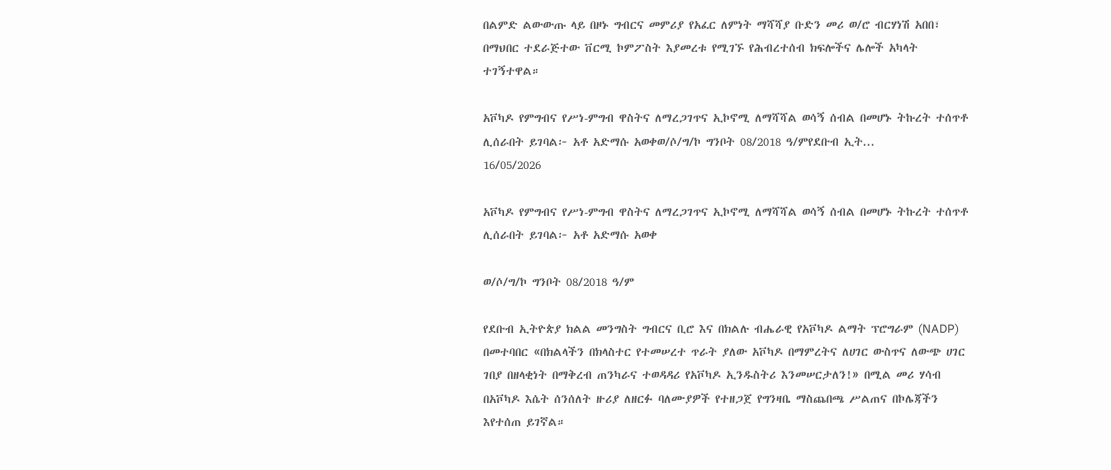በልምድ ልውውጡ ላይ በዞኑ ግብርና መምሪያ የአፈር ለምነት ማሻሻያ ቡድን መሪ ወ/ሮ ብርሃነሽ አበበ፣ በማህበር ተደራጅተው ቨርሚ ኮምፖስት እያመረቱ የሚገኙ የሕብረተሰብ ክፍሎችና ሌሎች አካላት ተገኝተዋል።

አቮካዶ የምግብና የሥነ-ምግብ ዋስትና ለማረጋገጥና ኢኮኖሚ ለማሻሻል ወሳኝ ሰብል በመሆኑ ትኩረት ተሰጥቶ ሊሰራበት ይገባል፦ አቶ አድማሱ አወቀወ/ሶ/ግ/ኮ ግንቦት 08/2018 ዓ/ምየደቡብ ኢት...
16/05/2026

አቮካዶ የምግብና የሥነ-ምግብ ዋስትና ለማረጋገጥና ኢኮኖሚ ለማሻሻል ወሳኝ ሰብል በመሆኑ ትኩረት ተሰጥቶ ሊሰራበት ይገባል፦ አቶ አድማሱ አወቀ

ወ/ሶ/ግ/ኮ ግንቦት 08/2018 ዓ/ም

የደቡብ ኢትዮጵያ ክልል መንግስት ግብርና ቢሮ እና በክልሉ ብሔራዊ የአቮካዶ ልማት ፕሮግራም (NADP) በመተባበር «በክልላችን በክላስተር የተመሠረተ ጥራት ያለው አቮካዶ በማምረትና ለሀገር ውስጥና ለውጭ ሀገር ገበያ በዘላቂነት በማቅረብ ጠንካራና ተወዳዳሪ የአቮካዶ ኢንዱስትሪ እንመሠርታለን!» በሚል መሪ ሃሳብ በአቮካዶ እሴት ሰንሰለት ዙሪያ ለዘርፉ ባለሙያዎች የተዘጋጀ የግንዛቤ ማስጨበጫ ሥልጠና በኮሌጃችን እየተሰጠ ይገኛል።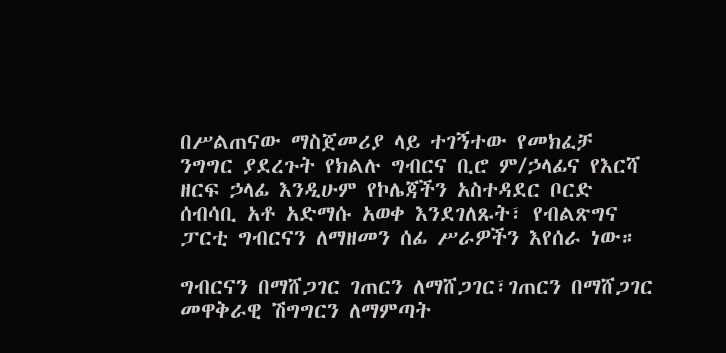በሥልጠናው ማስጀመሪያ ላይ ተገኝተው የመክፈቻ ንግግር ያደረጉት የክልሉ ግብርና ቢሮ ም/ኃላፊና የእርሻ ዘርፍ ኃላፊ እንዲሁም የኮሌጃችን አስተዳደር ቦርድ ሰብሳቢ አቶ አድማሱ አወቀ እንደገለጹት፣ የብልጽግና ፓርቲ ግብርናን ለማዘመን ሰፊ ሥራዎችን እየሰራ ነው።

ግብርናን በማሸጋገር ገጠርን ለማሸጋገር፣ገጠርን በማሸጋገር መዋቅራዊ ሽግግርን ለማምጣት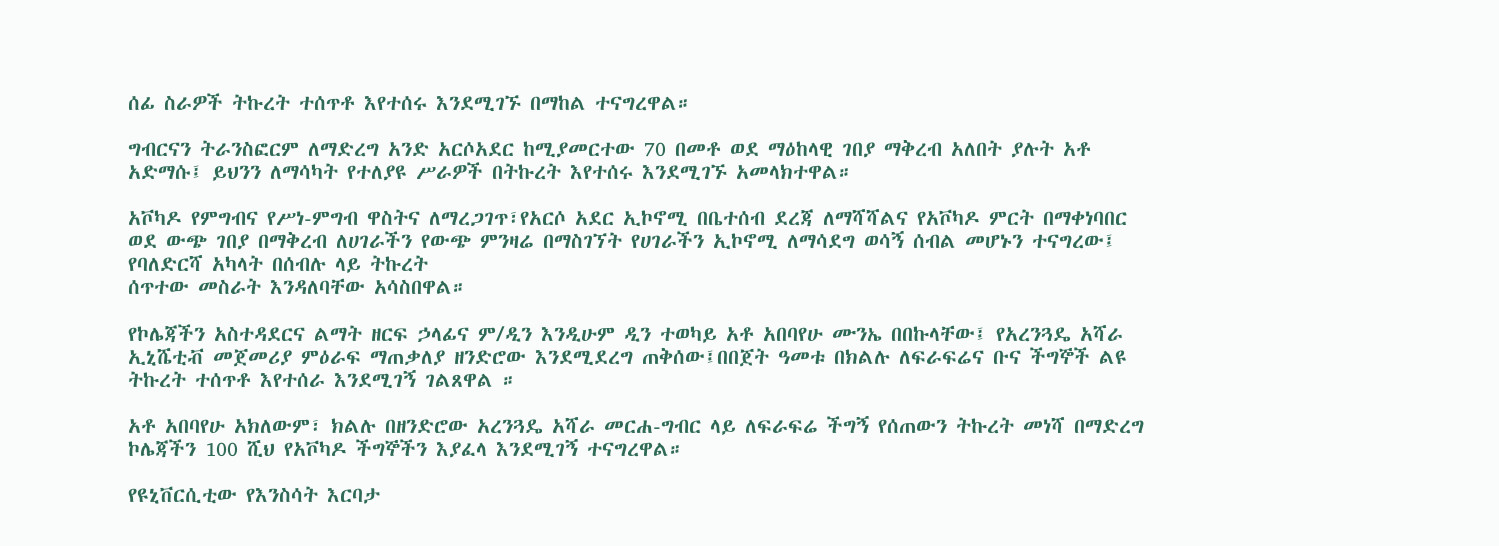ሰፊ ስራዎች ትኩረት ተሰጥቶ እየተሰሩ እንደሚገኙ በማከል ተናግረዋል።

ግብርናን ትራንስፎርም ለማድረግ አንድ አርሶአደር ከሚያመርተው 70 በመቶ ወደ ማዕከላዊ ገበያ ማቅረብ አለበት ያሉት አቶ አድማሱ፤ ይህንን ለማሳካት የተለያዩ ሥራዎች በትኩረት እየተሰሩ እንደሚገኙ አመላክተዋል።

አቮካዶ የምግብና የሥነ-ምግብ ዋስትና ለማረጋገጥ፣የአርሶ አደር ኢኮኖሚ በቤተሰብ ደረጃ ለማሻሻልና የአቮካዶ ምርት በማቀነባበር ወደ ውጭ ገበያ በማቅረብ ለሀገራችን የውጭ ምንዛሬ በማስገኘት የሀገራችን ኢኮኖሚ ለማሳደግ ወሳኝ ሰብል መሆኑን ተናግረው፤ የባለድርሻ አካላት በሰብሉ ላይ ትኩረት
ሰጥተው መስራት እንዳለባቸው አሳስበዋል።

የኮሌጃችን አስተዳደርና ልማት ዘርፍ ኃላፊና ም/ዲን እንዲሁም ዲን ተወካይ አቶ አበባየሁ ሙንኤ በበኩላቸው፤ የአረንጓዴ አሻራ ኢኒሼቲቭ መጀመሪያ ምዕራፍ ማጠቃለያ ዘንድሮው እንደሚደረግ ጠቅሰው፤በበጀት ዓመቱ በክልሉ ለፍራፍሬና ቡና ችግኞች ልዩ ትኩረት ተሰጥቶ እየተሰራ እንደሚገኝ ገልጸዋል ።

አቶ አበባየሁ አክለውም፣ ክልሉ በዘንድሮው አረንጓዴ አሻራ መርሐ-ግብር ላይ ለፍራፍሬ ችግኝ የሰጠውን ትኩረት መነሻ በማድረግ ኮሌጃችን 100 ሺህ የአቮካዶ ችግኞችን እያፈላ እንደሚገኝ ተናግረዋል።

የዩኒቨርሲቲው የእንስሳት እርባታ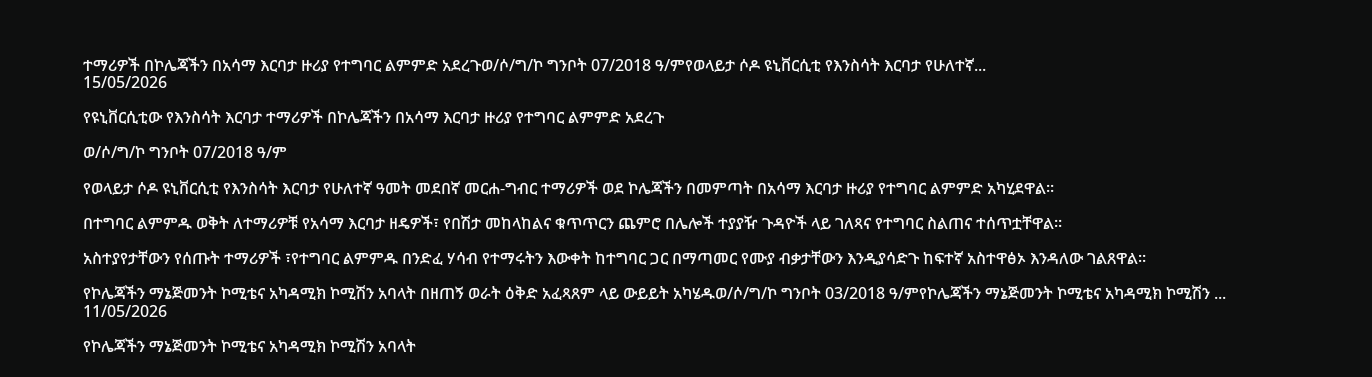ተማሪዎች በኮሌጃችን በአሳማ እርባታ ዙሪያ የተግባር ልምምድ አደረጉወ/ሶ/ግ/ኮ ግንቦት 07/2018 ዓ/ምየወላይታ ሶዶ ዩኒቨርሲቲ የእንስሳት እርባታ የሁለተኛ...
15/05/2026

የዩኒቨርሲቲው የእንስሳት እርባታ ተማሪዎች በኮሌጃችን በአሳማ እርባታ ዙሪያ የተግባር ልምምድ አደረጉ

ወ/ሶ/ግ/ኮ ግንቦት 07/2018 ዓ/ም

የወላይታ ሶዶ ዩኒቨርሲቲ የእንስሳት እርባታ የሁለተኛ ዓመት መደበኛ መርሐ-ግብር ተማሪዎች ወደ ኮሌጃችን በመምጣት በአሳማ እርባታ ዙሪያ የተግባር ልምምድ አካሂደዋል።

በተግባር ልምምዱ ወቅት ለተማሪዎቹ የአሳማ እርባታ ዘዴዎች፣ የበሽታ መከላከልና ቁጥጥርን ጨምሮ በሌሎች ተያያዥ ጉዳዮች ላይ ገለጻና የተግባር ስልጠና ተሰጥቷቸዋል።

አስተያየታቸውን የሰጡት ተማሪዎች ፣የተግባር ልምምዱ በንድፈ ሃሳብ የተማሩትን እውቀት ከተግባር ጋር በማጣመር የሙያ ብቃታቸውን እንዲያሳድጉ ከፍተኛ አስተዋፅኦ እንዳለው ገልጸዋል።

የኮሌጃችን ማኔጅመንት ኮሚቴና አካዳሚክ ኮሚሽን አባላት በዘጠኝ ወራት ዕቅድ አፈጻጸም ላይ ውይይት አካሄዱወ/ሶ/ግ/ኮ ግንቦት 03/2018 ዓ/ምየኮሌጃችን ማኔጅመንት ኮሚቴና አካዳሚክ ኮሚሽን ...
11/05/2026

የኮሌጃችን ማኔጅመንት ኮሚቴና አካዳሚክ ኮሚሽን አባላት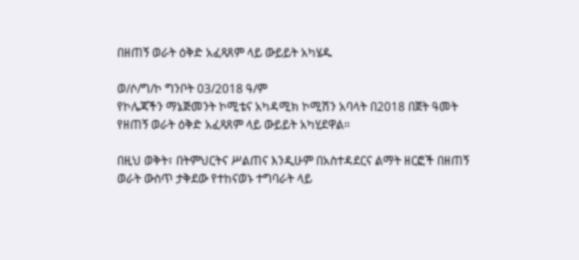በዘጠኝ ወራት ዕቅድ አፈጻጸም ላይ ውይይት አካሄዱ

ወ/ሶ/ግ/ኮ ግንቦት 03/2018 ዓ/ም
የኮሌጃችን ማኔጅመንት ኮሚቴና አካዳሚክ ኮሚሽን አባላት በ2018 በጀት ዓመት የዘጠኝ ወራት ዕቅድ አፈጻጸም ላይ ውይይት አካሂደዋል።

በዚህ ወቅት፣ በትምህርትና ሥልጠና እንዲሁም በአስተዳደርና ልማት ዘርፎች በዘጠኝ ወራት ውስጥ ታቅደው የተከናወኑ ተግባራት ላይ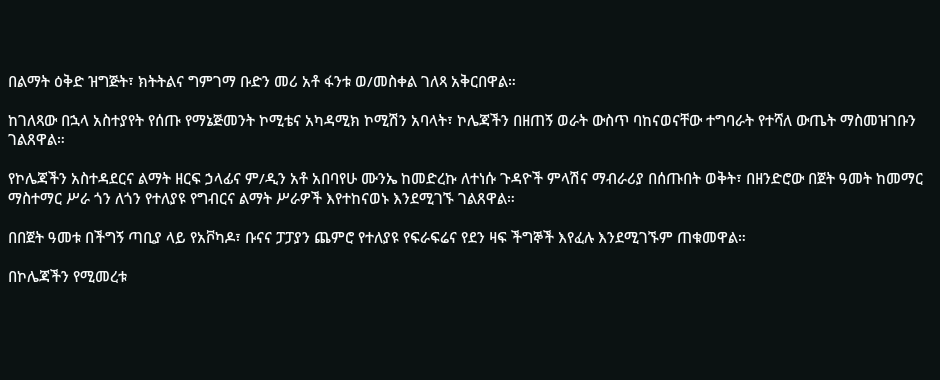በልማት ዕቅድ ዝግጅት፣ ክትትልና ግምገማ ቡድን መሪ አቶ ፋንቱ ወ/መስቀል ገለጻ አቅርበዋል።

ከገለጻው በኋላ አስተያየት የሰጡ የማኔጅመንት ኮሚቴና አካዳሚክ ኮሚሽን አባላት፣ ኮሌጃችን በዘጠኝ ወራት ውስጥ ባከናወናቸው ተግባራት የተሻለ ውጤት ማስመዝገቡን ገልጸዋል።

የኮሌጃችን አስተዳደርና ልማት ዘርፍ ኃላፊና ም/ዲን አቶ አበባየሁ ሙንኤ ከመድረኩ ለተነሱ ጉዳዮች ምላሽና ማብራሪያ በሰጡበት ወቅት፣ በዘንድሮው በጀት ዓመት ከመማር ማስተማር ሥራ ጎን ለጎን የተለያዩ የግብርና ልማት ሥራዎች እየተከናወኑ እንደሚገኙ ገልጸዋል።

በበጀት ዓመቱ በችግኝ ጣቢያ ላይ የአቮካዶ፣ ቡናና ፓፓያን ጨምሮ የተለያዩ የፍራፍሬና የደን ዛፍ ችግኞች እየፈሉ እንደሚገኙም ጠቁመዋል።

በኮሌጃችን የሚመረቱ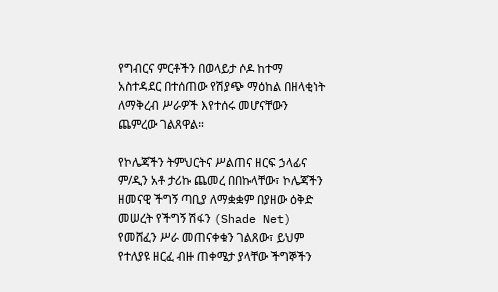የግብርና ምርቶችን በወላይታ ሶዶ ከተማ አስተዳደር በተሰጠው የሽያጭ ማዕከል በዘላቂነት ለማቅረብ ሥራዎች እየተሰሩ መሆናቸውን ጨምረው ገልጸዋል።

የኮሌጃችን ትምህርትና ሥልጠና ዘርፍ ኃላፊና ም/ዲን አቶ ታሪኩ ጨመረ በበኩላቸው፣ ኮሌጃችን ዘመናዊ ችግኝ ጣቢያ ለማቋቋም በያዘው ዕቅድ መሠረት የችግኝ ሽፋን (Shade Net) የመሸፈን ሥራ መጠናቀቁን ገልጸው፣ ይህም የተለያዩ ዘርፈ ብዙ ጠቀሜታ ያላቸው ችግኞችን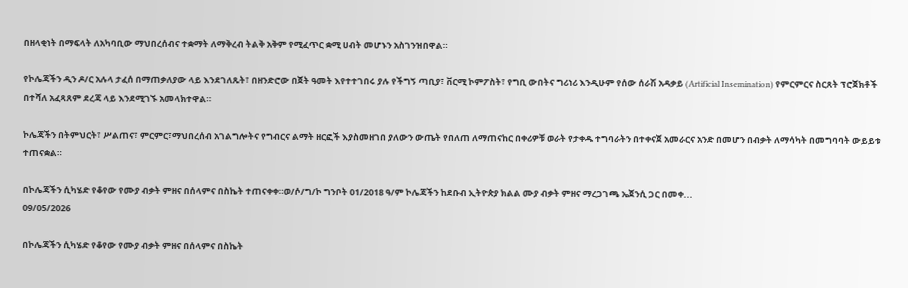በዘላቂነት በማፍላት ለአካባቢው ማህበረሰብና ተቋማት ለማቅረብ ትልቅ አቅም የሚፈጥር ቋሚ ሀብት መሆኑን አስገንዝበዋል።

የኮሌጃችን ዲን ዶ/ር አሉላ ታፈሰ በማጠቃለያው ላይ እንደገለጹት፣ በዘንድሮው በጀት ዓመት እየተተገበሩ ያሉ የችግኝ ጣቢያ፣ ቨርሚ ኮምፖስት፣ የግቢ ውበትና ግሪነሪ እንዲሁም የሰው ሰራሽ አዳቃይ (Artificial Insemination) የምርምርና ስርጸት ፕሮጀክቶች በተሻለ አፈጻጸም ደረጃ ላይ እንደሚገኙ አመላክተዋል።

ኮሌጃችን በትምህርት፣ ሥልጠና፣ ምርምር፣ማህበረሰብ አገልግሎትና የግብርና ልማት ዘርፎች እያስመዘገበ ያለውን ውጤት የበለጠ ለማጠናከር በቀሪዎቹ ወራት የታቀዱ ተግባራትን በተቀናጀ አመራርና አንድ በመሆን በብቃት ለማሳካት በመግባባት ውይይቱ ተጠናቋል።

በኮሌጃችን ሲካሄድ የቆየው የሙያ ብቃት ምዘና በሰላምና በስኬት ተጠናቀቀ።ወ/ሶ/ግ/ኮ ግንቦት 01/2018 ዓ/ም ኮሌጃችን ከደቡብ ኢትዮጵያ ክልል ሙያ ብቃት ምዘና ማረጋገጫ ኤጀንሲ ጋር በመቀ...
09/05/2026

በኮሌጃችን ሲካሄድ የቆየው የሙያ ብቃት ምዘና በሰላምና በስኬት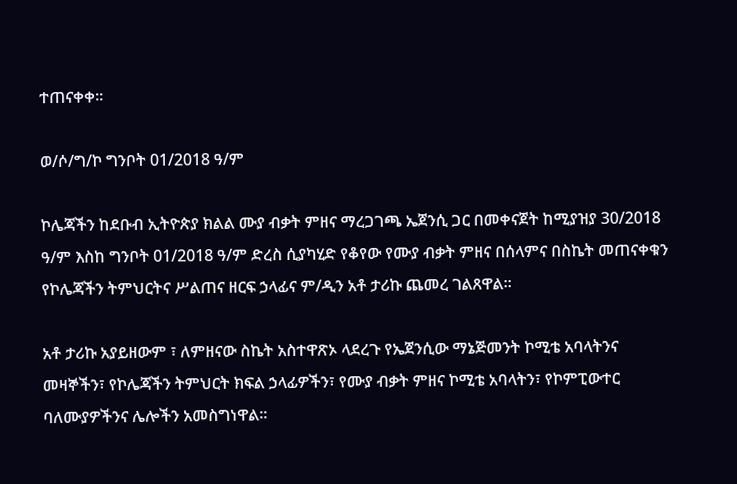ተጠናቀቀ።

ወ/ሶ/ግ/ኮ ግንቦት 01/2018 ዓ/ም

ኮሌጃችን ከደቡብ ኢትዮጵያ ክልል ሙያ ብቃት ምዘና ማረጋገጫ ኤጀንሲ ጋር በመቀናጀት ከሚያዝያ 30/2018 ዓ/ም እስከ ግንቦት 01/2018 ዓ/ም ድረስ ሲያካሂድ የቆየው የሙያ ብቃት ምዘና በሰላምና በስኬት መጠናቀቁን የኮሌጃችን ትምህርትና ሥልጠና ዘርፍ ኃላፊና ም/ዲን አቶ ታሪኩ ጨመረ ገልጸዋል።

አቶ ታሪኩ አያይዘውም ፣ ለምዘናው ስኬት አስተዋጽኦ ላደረጉ የኤጀንሲው ማኔጅመንት ኮሚቴ አባላትንና መዛኞችን፣ የኮሌጃችን ትምህርት ክፍል ኃላፊዎችን፣ የሙያ ብቃት ምዘና ኮሚቴ አባላትን፣ የኮምፒውተር ባለሙያዎችንና ሌሎችን አመስግነዋል።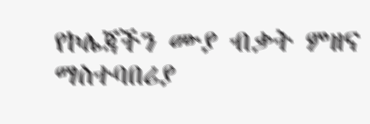የኮሌጃችን ሙያ ብቃት ምዘና ማስተባበሪያ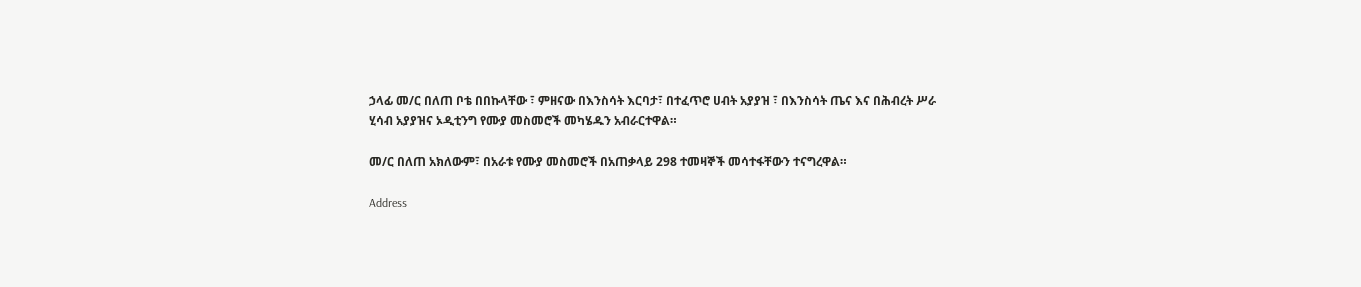ኃላፊ መ/ር በለጠ ቦቴ በበኩላቸው ፣ ምዘናው በእንስሳት እርባታ፣ በተፈጥሮ ሀብት አያያዝ ፣ በእንስሳት ጤና እና በሕብረት ሥራ ሂሳብ አያያዝና ኦዲቲንግ የሙያ መስመሮች መካሄዱን አብራርተዋል።

መ/ር በለጠ አክለውም፣ በአራቱ የሙያ መስመሮች በአጠቃላይ 298 ተመዛኞች መሳተፋቸውን ተናግረዋል።

Address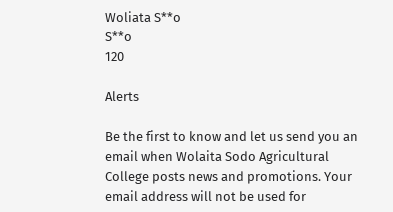Woliata S**o
S**o
120

Alerts

Be the first to know and let us send you an email when Wolaita Sodo Agricultural College posts news and promotions. Your email address will not be used for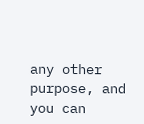any other purpose, and you can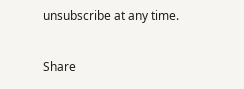unsubscribe at any time.

Share